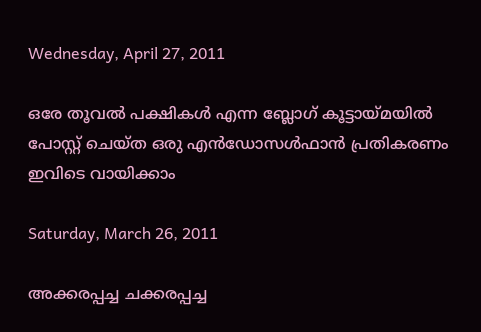Wednesday, April 27, 2011

ഒരേ തൂവല്‍ പക്ഷികള്‍ എന്ന ബ്ലോഗ്‌ കൂട്ടായ്മയില്‍ പോസ്റ്റ്‌ ചെയ്ത ഒരു എന്‍ഡോസള്‍ഫാന്‍ പ്രതികരണം ഇവിടെ വായിക്കാം

Saturday, March 26, 2011

അക്കരപ്പച്ച ചക്കരപ്പച്ച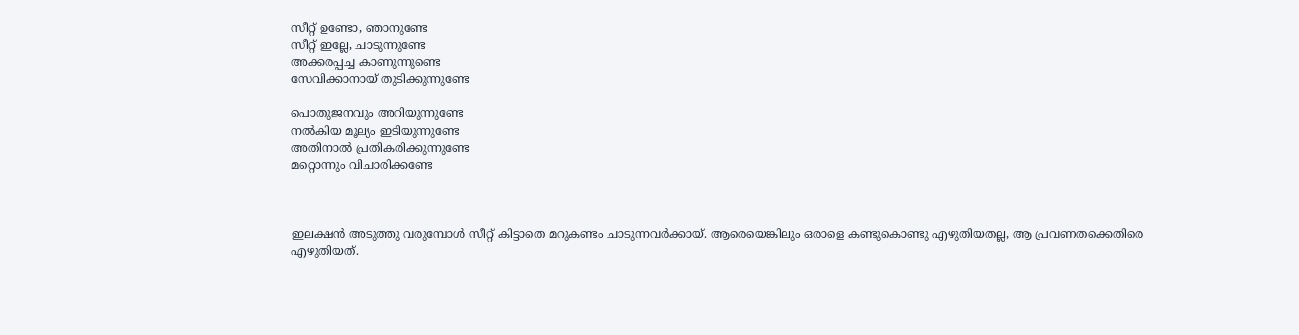സീറ്റ്‌ ഉണ്ടോ, ഞാനുണ്ടേ
സീറ്റ്‌ ഇല്ലേ, ചാടുന്നുണ്ടേ
അക്കരപ്പച്ച കാണുന്നുണ്ടെ
സേവിക്കാനായ് തുടിക്കുന്നുണ്ടേ

പൊതുജനവും അറിയുന്നുണ്ടേ
നല്‍കിയ മൂല്യം ഇടിയുന്നുണ്ടേ
അതിനാല്‍ പ്രതികരിക്കുന്നുണ്ടേ
മറ്റൊന്നും വിചാരിക്കണ്ടേ



ഇലക്ഷന്‍ അടുത്തു വരുമ്പോള്‍ സീറ്റ്‌ കിട്ടാതെ മറുകണ്ടം ചാടുന്നവര്‍ക്കായ്. ആരെയെങ്കിലും ഒരാളെ കണ്ടുകൊണ്ടു എഴുതിയതല്ല, ആ പ്രവണതക്കെതിരെ എഴുതിയത്.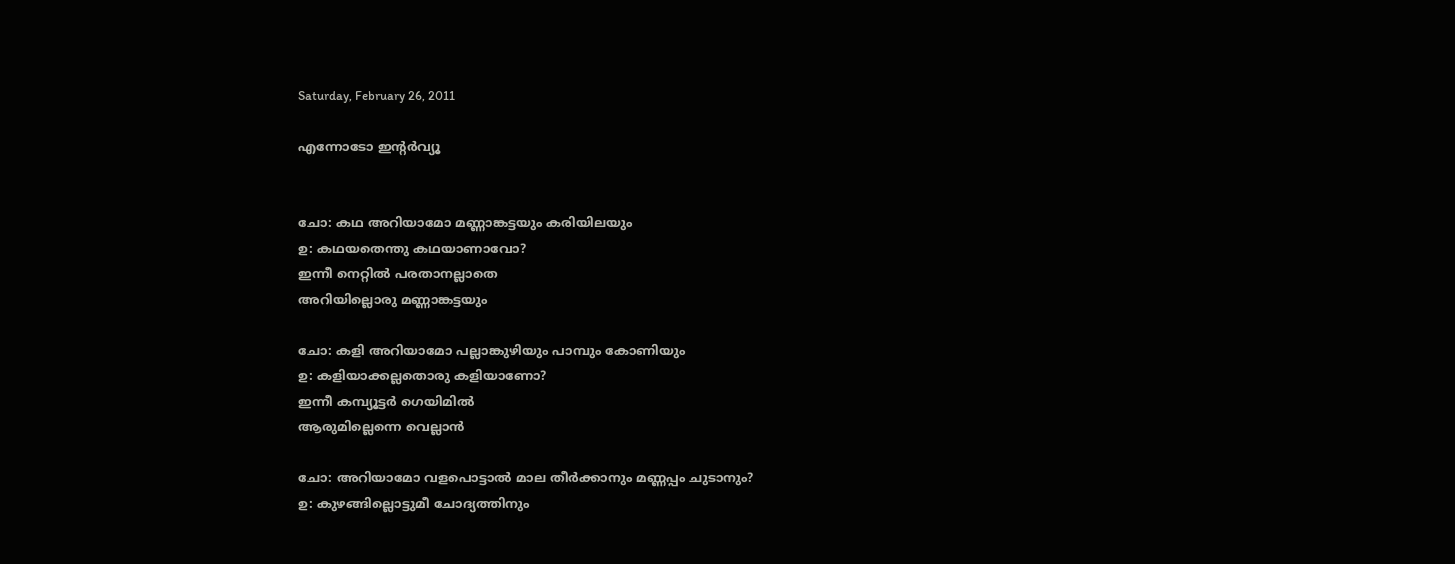Saturday, February 26, 2011

എന്നോടോ ഇന്റര്‍വ്യൂ


ചോ: കഥ അറിയാമോ മണ്ണാങ്കട്ടയും കരിയിലയും
ഉ: കഥയതെന്തു കഥയാണാവോ?
ഇന്നീ നെറ്റില്‍ പരതാനല്ലാതെ
അറിയില്ലൊരു മണ്ണാങ്കട്ടയും

ചോ: കളി അറിയാമോ പല്ലാങ്കുഴിയും പാമ്പും കോണിയും
ഉ: കളിയാക്കല്ലതൊരു കളിയാണോ?
ഇന്നീ കമ്പ്യൂട്ടര്‍ ഗെയിമില്‍ ‍
ആരുമില്ലെന്നെ വെല്ലാന്‍

ചോ: അറിയാമോ വളപൊട്ടാല്‍ മാല തീര്‍ക്കാനും മണ്ണപ്പം ചുടാനും?
ഉ: കുഴങ്ങില്ലൊട്ടുമീ ചോദ്യത്തിനും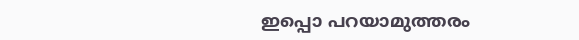ഇപ്പൊ പറയാമുത്തരം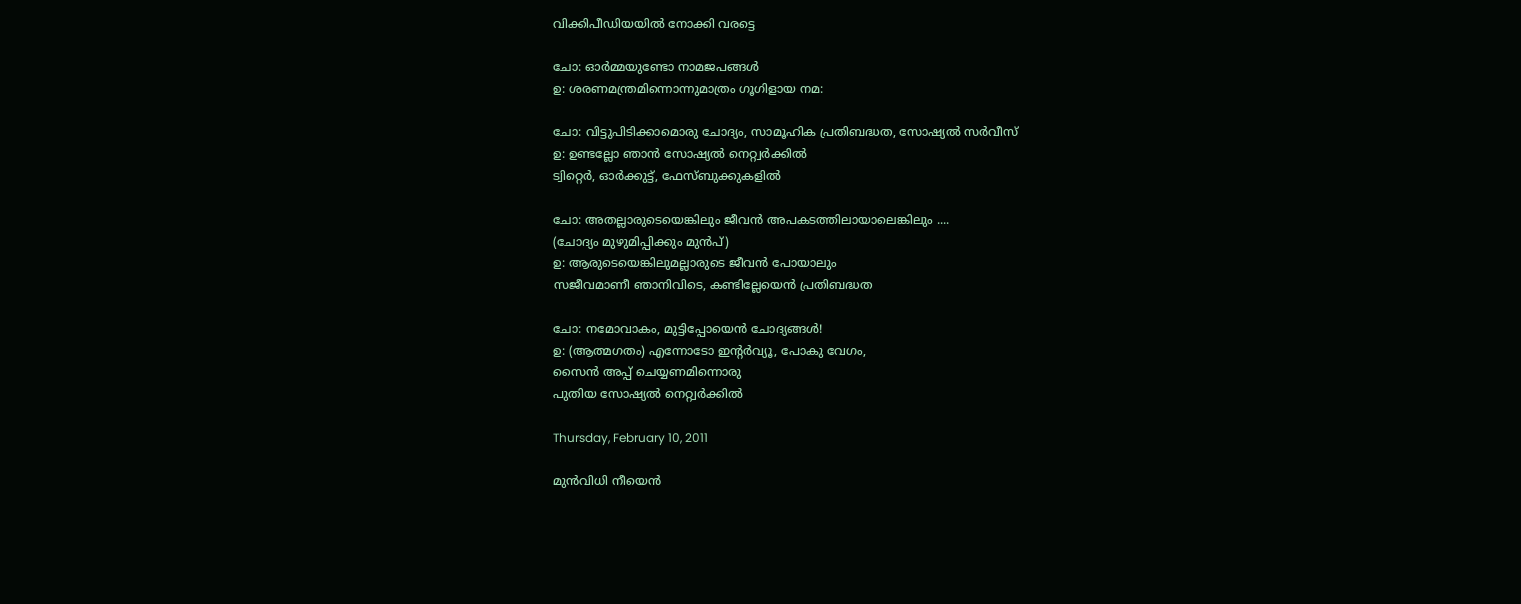വിക്കിപീഡിയയില്‍ നോക്കി വരട്ടെ

ചോ: ഓര്‍മ്മയുണ്ടോ നാമജപങ്ങള്‍ ‍
ഉ: ശരണമന്ത്രമിന്നൊന്നുമാത്രം ഗൂഗിളായ നമ:

ചോ: വിട്ടുപിടിക്കാമൊരു ചോദ്യം, സാമൂഹിക പ്രതിബദ്ധത, സോഷ്യല്‍ സര്‍വീസ്
ഉ: ഉണ്ടല്ലോ ഞാന്‍ സോഷ്യല്‍ നെറ്റ്വര്‍ക്കില്‍
ട്വിറ്റെര്‍, ഓര്‍ക്കുട്ട്, ഫേസ്ബുക്കുകളില്‍ ‍

ചോ: അതല്ലാരുടെയെങ്കിലും ജീവന്‍ അപകടത്തിലായാലെങ്കിലും ....
(ചോദ്യം മുഴുമിപ്പിക്കും മുന്‍പ്)
ഉ: ആരുടെയെങ്കിലുമല്ലാരുടെ ജീവന്‍ പോയാലും
സജീവമാണീ ഞാനിവിടെ, കണ്ടില്ലേയെന്‍ പ്രതിബദ്ധത

ചോ: നമോവാകം, മുട്ടിപ്പോയെന്‍ ചോദ്യങ്ങള്‍!
ഉ: (ആത്മഗതം) എന്നോടോ ഇന്റര്‍വ്യൂ, പോകു വേഗം,
സൈന്‍ അപ്പ്‌ ചെയ്യണമിന്നൊരു
പുതിയ സോഷ്യല്‍ നെറ്റ്വര്‍ക്കില്‍

Thursday, February 10, 2011

മുന്‍വിധി നീയെന്‍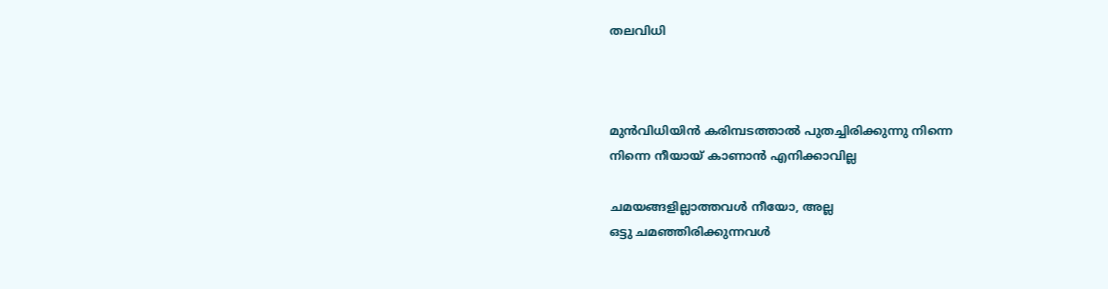തലവിധി



മുന്‍വിധിയിന്‍ കരിമ്പടത്താല്‍ പുതച്ചിരിക്കുന്നു നിന്നെ
നിന്നെ നീയായ്‌ കാണാന്‍ എനിക്കാവില്ല

ചമയങ്ങളില്ലാത്തവള്‍ നീയോ, അല്ല
ഒട്ടു ചമഞ്ഞിരിക്കുന്നവള്‍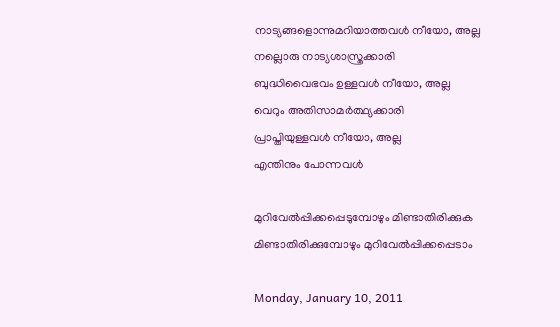നാട്യങ്ങളൊന്നുമറിയാത്തവള്‍ നീയോ, അല്ല
നല്ലൊരു നാട്യശാസ്ത്രക്കാരി
ബുദ്ധിവൈഭവം ഉള്ളവള്‍ നീയോ, അല്ല
വെറും അതിസാമര്‍ത്ഥ്യക്കാരി
പ്രാപ്തിയുള്ളവള്‍ നീയോ, അല്ല
എന്തിനും പോന്നവള്‍

മുറിവേല്‍പ്പിക്കപ്പെടുമ്പോഴും മിണ്ടാതിരിക്കുക
മിണ്ടാതിരിക്കുമ്പോഴും മുറിവേല്‍പ്പിക്കപ്പെടാം

Monday, January 10, 2011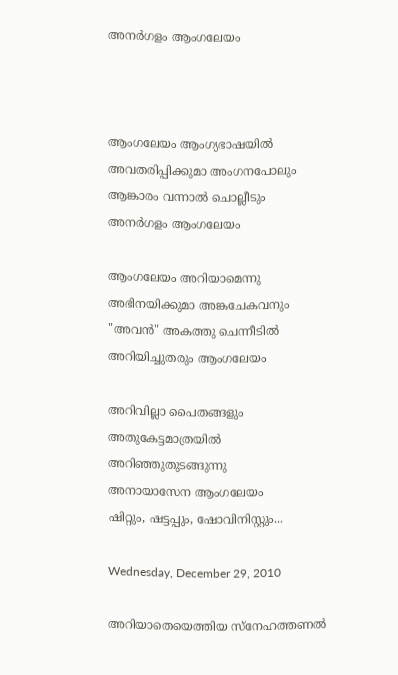അനര്‍ഗളം ആംഗലേയം



ആംഗലേയം ആംഗ്യഭാഷയില്‍
അവതരിപ്പിക്കുമാ അംഗനപോലും
ആങ്കാരം വന്നാല്‍ ചൊല്ലീടും
അനര്‍ഗളം ആംഗലേയം

ആംഗലേയം അറിയാമെന്നു
അഭിനയിക്കുമാ അങ്കചേകവനും
"അവന്‍" അകത്തു ചെന്നീടില്‍
അറിയിച്ചുതരും ആംഗലേയം

അറിവില്ലാ പൈതങ്ങളും
അതുകേട്ടമാത്രയില്‍
അറിഞ്ഞുതുടങ്ങുന്നു
അനായാസേന ആംഗലേയം
ഷിറ്റും, ഷട്ടപ്പും, ഷോവിനിസ്റ്റും...

Wednesday, December 29, 2010

അറിയാതെയെത്തിയ സ്നേഹത്തണല്‍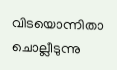വിടയൊന്നിതാ ചൊല്ലീടുന്നു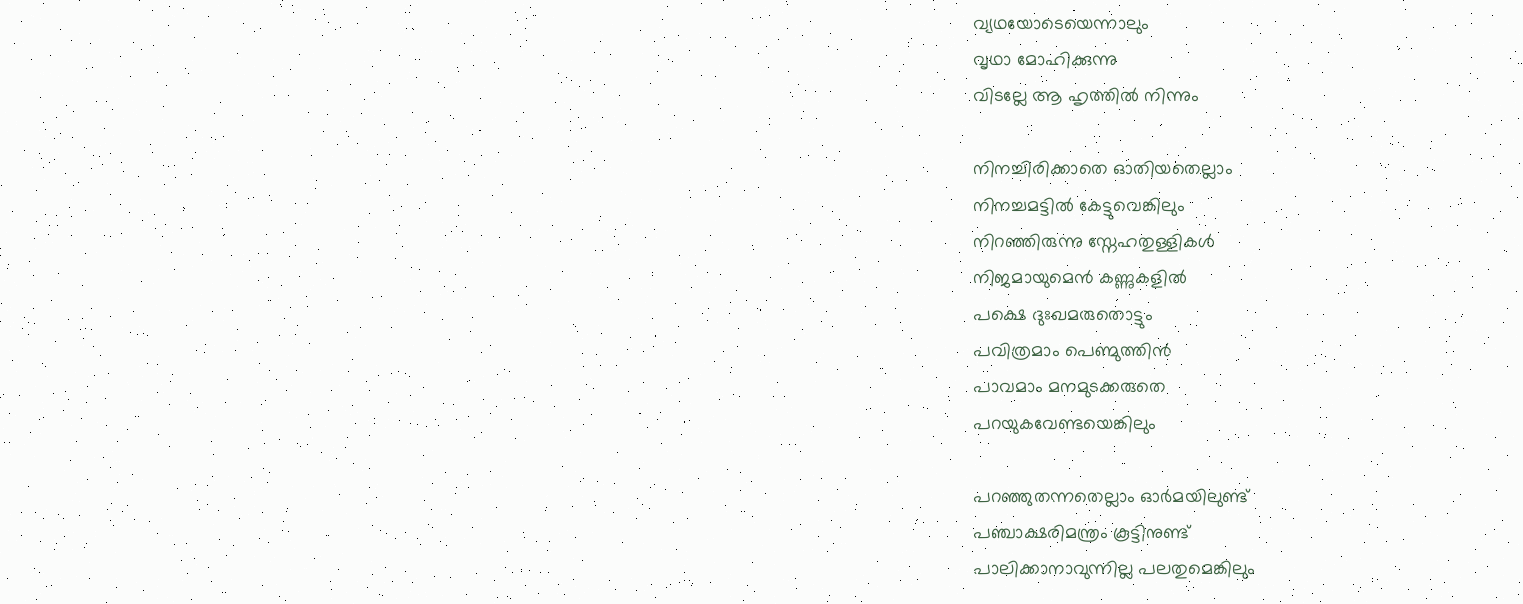വ്യഥയോടെയെന്നാലും
വൃഥാ മോഹിക്കുന്നു
വിടല്ലേ ആ ഹൃത്തില്‍ നിന്നും

നിനച്ചിരിക്കാതെ ഓതിയതെല്ലാം
നിനച്ചമട്ടില്‍ കേട്ടുവെങ്കിലും
നിറഞ്ഞിരുന്നു സ്നേഹതുള്ളികള്‍
നിജമായുമെന്‍ കണ്ണുകളില്‍
പക്ഷെ ദുഃഖമരുതൊട്ടും
പവിത്രമാം പെണ്മുത്തിന്‍
പാവമാം മനമുടക്കരുതെ
പറയുകവേണ്ടയെങ്കിലും

പറഞ്ഞുതന്നതെല്ലാം ഓര്‍മയിലുണ്ട്
പഞ്ചാക്ഷരിമന്ത്രം കൂട്ടിനുണ്ട്
പാലിക്കാനാവുന്നില്ല പലതുമെങ്കിലും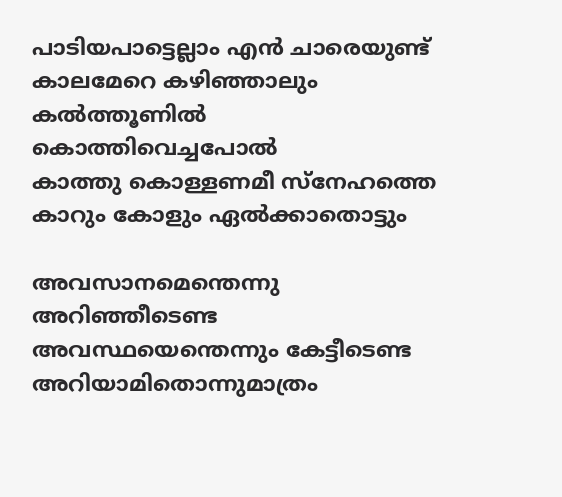പാടിയപാട്ടെല്ലാം എന്‍ ചാരെയുണ്ട്
കാലമേറെ കഴിഞ്ഞാലും
കല്‍ത്തൂണില്‍ കൊത്തിവെച്ചപോല്‍
കാത്തു കൊള്ളണമീ സ്നേഹത്തെ
കാറും കോളും ഏല്‍ക്കാതൊട്ടും

അവസാനമെന്തെന്നു അറിഞ്ഞീടെണ്ട
അവസ്ഥയെന്തെന്നും കേട്ടീടെണ്ട
അറിയാമിതൊന്നുമാത്രം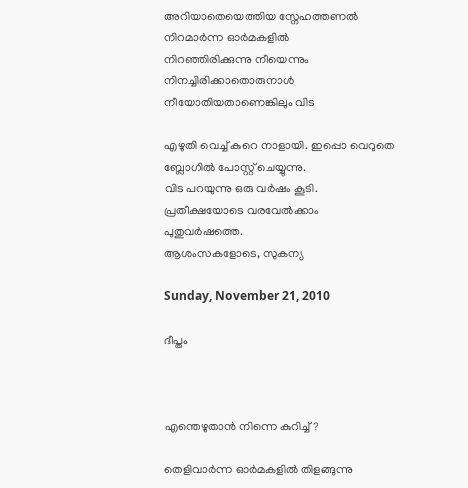അറിയാതെയെത്തിയ സ്നേഹത്തണല്‍
നിറമാര്‍ന്ന ഓര്‍മകളില്‍
നിറഞ്ഞിരിക്കുന്നു നീയെന്നും
നിനച്ചിരിക്കാതൊരുനാള്‍
നീയോതിയതാണെങ്കിലും വിട

എഴുതി വെച്ച് കുറെ നാളായി. ഇപ്പൊ വെറുതെ ബ്ലോഗില്‍ പോസ്റ്റ്‌ ചെയ്യുന്നു.
വിട പറയുന്നു ഒരു വര്‍ഷം കൂടി. പ്രതീക്ഷയോടെ വരവേല്‍ക്കാം പുതുവര്‍ഷത്തെ.
ആശംസകളോടെ, സുകന്യ

Sunday, November 21, 2010

ദീപ്തം



എന്തെഴുതാന്‍ നിന്നെ കുറിച്ച്?

തെളിവാര്‍ന്ന ഓര്‍മകളില്‍ തിളങ്ങുന്നു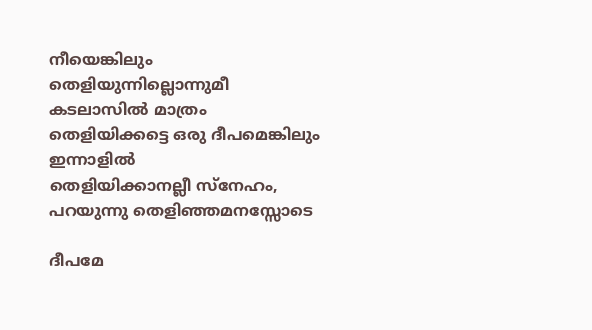നീയെങ്കിലും
തെളിയുന്നില്ലൊന്നുമീ കടലാസില്‍ മാത്രം
തെളിയിക്കട്ടെ ഒരു ദീപമെങ്കിലും ഇന്നാളില്‍
തെളിയിക്കാനല്ലീ സ്നേഹം, പറയുന്നു തെളിഞ്ഞമനസ്സോടെ

ദീപമേ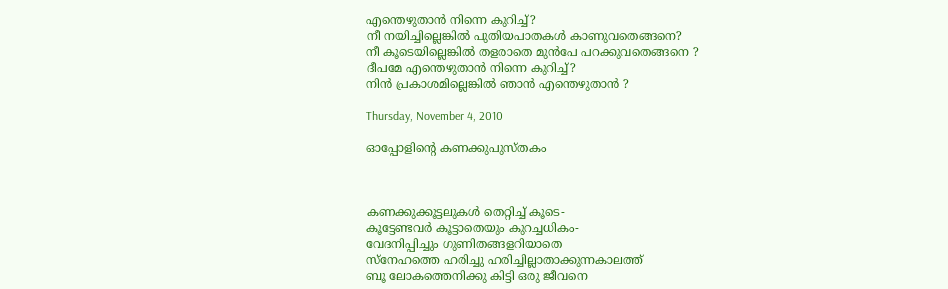എന്തെഴുതാന്‍ നിന്നെ കുറിച്ച്?
നീ നയിച്ചില്ലെങ്കില്‍ പുതിയപാതകള്‍ കാണുവതെങ്ങനെ?
നീ കൂടെയില്ലെങ്കില്‍ തളരാതെ മുന്‍പേ പറക്കുവതെങ്ങനെ ?
ദീപമേ എന്തെഴുതാന്‍ നിന്നെ കുറിച്ച്?
നിന്‍ പ്രകാശമില്ലെങ്കില്‍ ഞാന്‍ എന്തെഴുതാന്‍ ?

Thursday, November 4, 2010

ഓപ്പോളിന്റെ കണക്കുപുസ്തകം



കണക്കുക്കൂട്ടലുകള്‍ തെറ്റിച്ച് കൂടെ-
കൂട്ടേണ്ടവര്‍ കൂട്ടാതെയും കുറച്ചധികം-
വേദനിപ്പിച്ചും ഗുണിതങ്ങളറിയാതെ
സ്നേഹത്തെ ഹരിച്ചു ഹരിച്ചില്ലാതാക്കുന്നകാലത്ത്
ബൂ ലോകത്തെനിക്കു കിട്ടി ഒരു ജീവനെ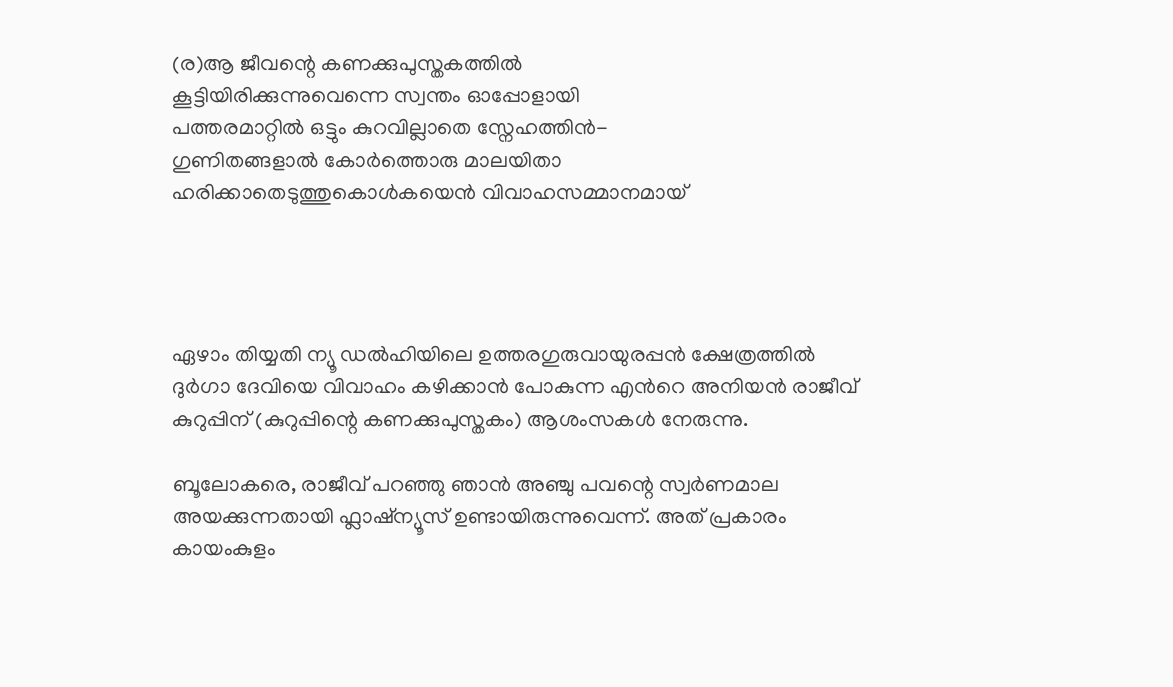(ര)ആ ജീവന്റെ കണക്കുപുസ്തകത്തില്‍
കൂട്ടിയിരിക്കുന്നുവെന്നെ സ്വന്തം ഓപ്പോളായി
പത്തരമാറ്റില്‍ ഒട്ടും കുറവില്ലാതെ സ്നേഹത്തിന്‍-
ഗുണിതങ്ങളാല്‍ കോര്‍ത്തൊരു മാലയിതാ
ഹരിക്കാതെടുത്തുകൊള്‍കയെന്‍ വിവാഹസമ്മാനമായ്‌




ഏഴാം തിയ്യതി ന്യൂ ഡല്‍ഹിയിലെ ഉത്തരഗുരുവായുരപ്പന്‍ ക്ഷേത്രത്തില്‍ ദുര്‍ഗാ ദേവിയെ വിവാഹം കഴിക്കാന്‍ പോകുന്ന എന്‍റെ അനിയന്‍ രാജീവ് കുറുപ്പിന് (കുറുപ്പിന്റെ കണക്കുപുസ്തകം) ആശംസകള്‍ നേരുന്നു.

ബൂലോകരെ, രാജീവ് പറഞ്ഞു ഞാന്‍ അഞ്ചു പവന്റെ സ്വര്‍ണമാല അയക്കുന്നതായി ഫ്ലാഷ്ന്യൂസ്‌ ഉണ്ടായിരുന്നുവെന്ന്. അത് പ്രകാരം കായംകുളം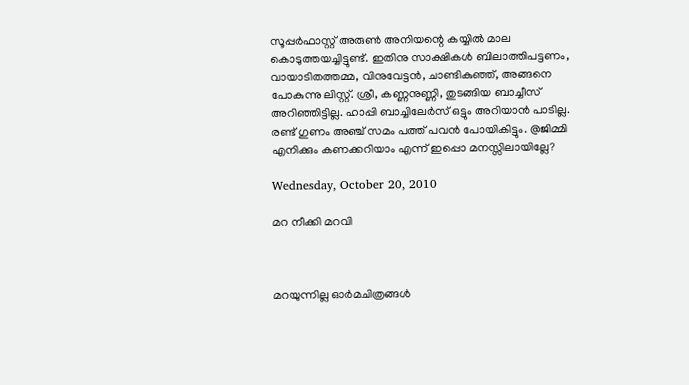സൂപ്പര്‍ഫാസ്റ്റ് അരുണ്‍ അനിയന്റെ കയ്യില്‍ മാല കൊടുത്തയച്ചിട്ടുണ്ട്. ഇതിനു സാക്ഷികള്‍ ബിലാത്തിപട്ടണം, വായാടിതത്തമ്മ, വിനുവേട്ടന്‍, ചാണ്ടികുഞ്ഞ്, അങ്ങനെ പോകുന്നു ലിസ്റ്റ്. ശ്രീ, കണ്ണനുണ്ണി, തുടങ്ങിയ ബാച്ചീസ് അറിഞ്ഞിട്ടില്ല. ഹാപ്പി ബാച്ചിലേര്‍സ് ഒട്ടും അറിയാന്‍ പാടില്ല. രണ്ട് ഗുണം അഞ്ച് സമം പത്ത് പവന്‍ പോയികിട്ടും. @ജിമ്മി എനിക്കും കണക്കറിയാം എന്ന് ഇപ്പൊ മനസ്സിലായില്ലേ?

Wednesday, October 20, 2010

മറ നീക്കി മറവി



മറയുന്നില്ല ഓര്‍മചിത്രങ്ങള്‍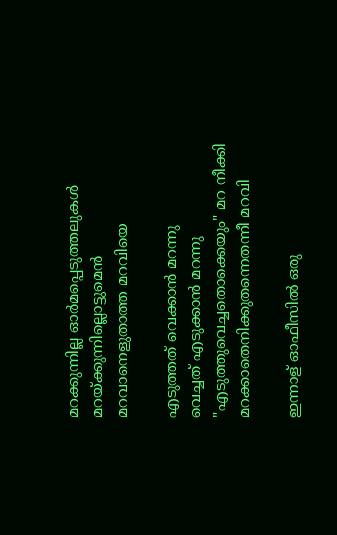മറക്കുന്നില്ല ഓര്‍മപ്പെടുത്തലുകള്‍
മറയ്ക്കുന്നില്ലൊട്ടുമെന്‍
മറവാനെളുതാത്ത മറവിയെ

എടുത്തത് വെക്കാന്‍ മറന്നു
വെച്ചത് എടുക്കാന്‍ മറന്നു
"എടുത്തുവെച്ചതൊക്കെയും" മറ നീക്കി
മറക്കാതെനിക്കുതന്നെതന്നീ മറവി

ഇന്നാള് ഓഫീസില്‍ ഒരു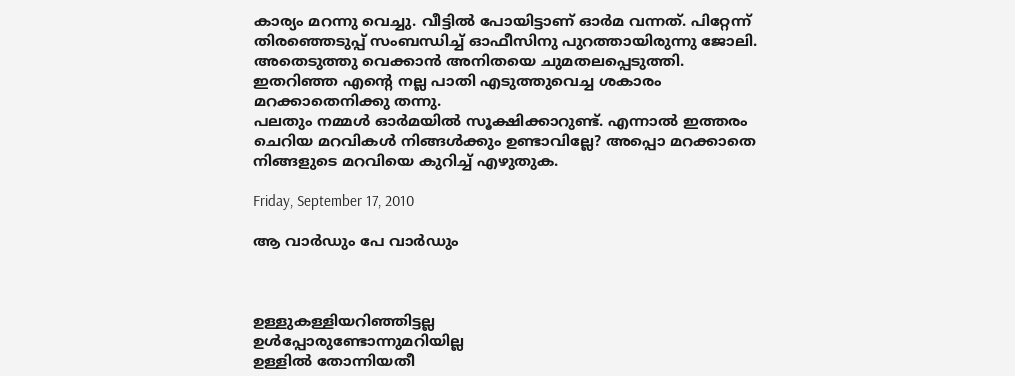കാര്യം മറന്നു വെച്ചു. വീട്ടില്‍ പോയിട്ടാണ് ഓര്‍മ വന്നത്. പിറ്റേന്ന് തിരഞ്ഞെടുപ്പ് സംബന്ധിച്ച് ഓഫീസിനു പുറത്തായിരുന്നു ജോലി. അതെടുത്തു വെക്കാന്‍ അനിതയെ ചുമതലപ്പെടുത്തി. ഇതറിഞ്ഞ എന്‍റെ നല്ല പാതി എടുത്തുവെച്ച ശകാരം മറക്കാതെനിക്കു തന്നു.
പലതും നമ്മള്‍ ഓര്‍മയില്‍ സൂക്ഷിക്കാറുണ്ട്. എന്നാല്‍ ഇത്തരം ചെറിയ മറവികള്‍ നിങ്ങള്‍ക്കും ഉണ്ടാവില്ലേ? അപ്പൊ മറക്കാതെ നിങ്ങളുടെ മറവിയെ കുറിച്ച് എഴുതുക.

Friday, September 17, 2010

ആ വാര്‍ഡും പേ വാര്‍ഡും



ഉള്ളുകള്ളിയറിഞ്ഞിട്ടല്ല
ഉള്‍പ്പോരുണ്ടോന്നുമറിയില്ല
ഉള്ളില്‍ തോന്നിയതീ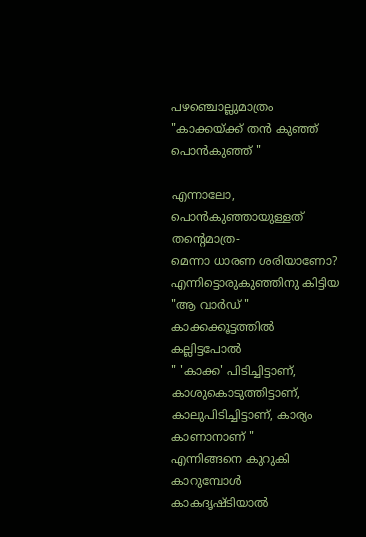പഴഞ്ചൊല്ലുമാത്രം
"കാക്കയ്ക്ക് തന്‍ കുഞ്ഞ് പൊന്‍കുഞ്ഞ് "

എന്നാലോ, പൊന്‍കുഞ്ഞായുള്ളത് തന്റെമാത്ര-
മെന്നാ ധാരണ ശരിയാണോ?
എന്നിട്ടൊരുകുഞ്ഞിനു കിട്ടിയ "ആ വാര്‍ഡ് "
കാക്കക്കൂട്ടത്തില്‍ കല്ലിട്ടപോല്‍
" 'കാക്ക' പിടിച്ചിട്ടാണ്, കാശുകൊടുത്തിട്ടാണ്,
കാലുപിടിച്ചിട്ടാണ്, കാര്യം കാണാനാണ് "
എന്നിങ്ങനെ കുറുകി കാറുമ്പോള്‍
കാകദൃഷ്ടിയാല്‍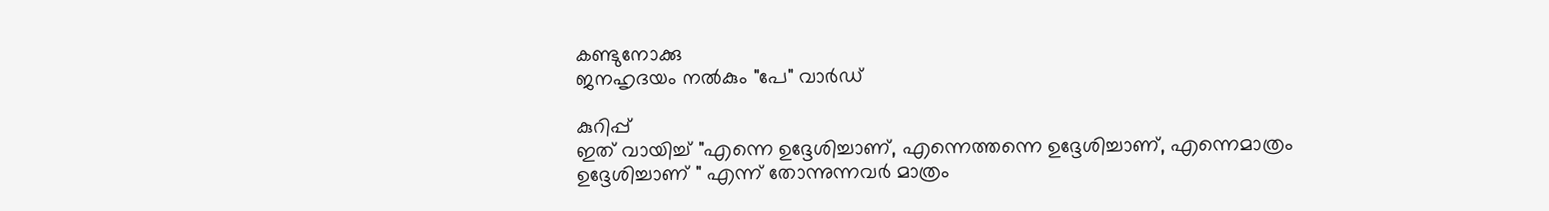കണ്ടുനോക്കു
ജനഹൃദയം നല്‍കും "പേ" വാര്‍ഡ്

കുറിപ്പ്
ഇത് വായിച്ച് "എന്നെ ഉദ്ദേശിച്ചാണ്, എന്നെത്തന്നെ ഉദ്ദേശിച്ചാണ്, എന്നെമാത്രം ഉദ്ദേശിച്ചാണ് " എന്ന് തോന്നുന്നവര്‍ മാത്രം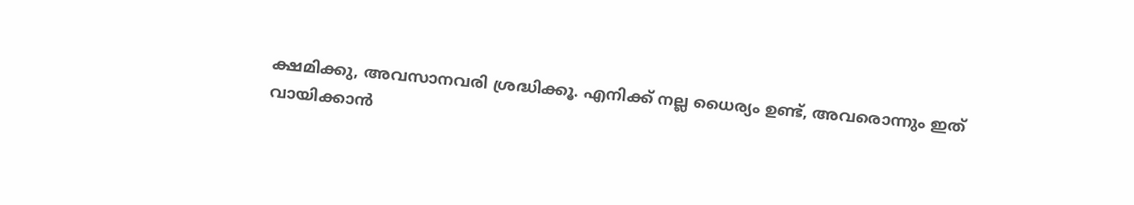ക്ഷമിക്കു, അവസാനവരി ശ്രദ്ധിക്കൂ. എനിക്ക് നല്ല ധൈര്യം ഉണ്ട്, അവരൊന്നും ഇത് വായിക്കാന്‍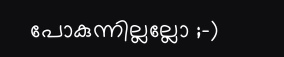പോകുന്നില്ലല്ലോ ;-)